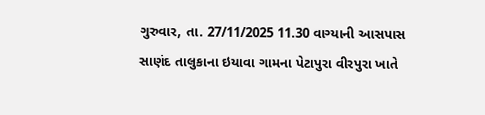ગુરુવાર, તા. 27/11/2025 11.30 વાગ્યાની આસપાસ સાણંદ તાલુકાના ઇયાવા ગામના પેટાપુરા વીરપુરા ખાતે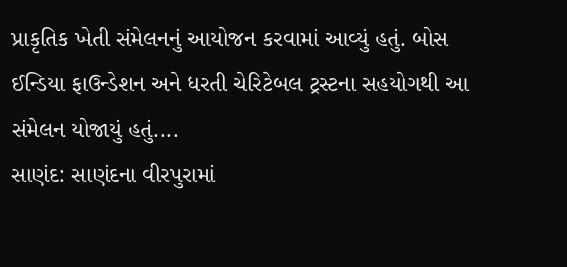પ્રાકૃતિક ખેતી સંમેલનનું આયોજન કરવામાં આવ્યું હતું. બોસ ઈન્ડિયા ફાઉન્ડેશન અને ધરતી ચેરિટેબલ ટ્રસ્ટના સહયોગથી આ સંમેલન યોજાયું હતું....
સાણંદ: સાણંદના વીરપુરામાં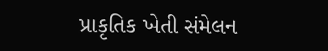પ્રાકૃતિક ખેતી સંમેલન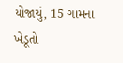યોજાયું, 15 ગામના ખેડૂતો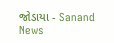જોડાયા - Sanand News